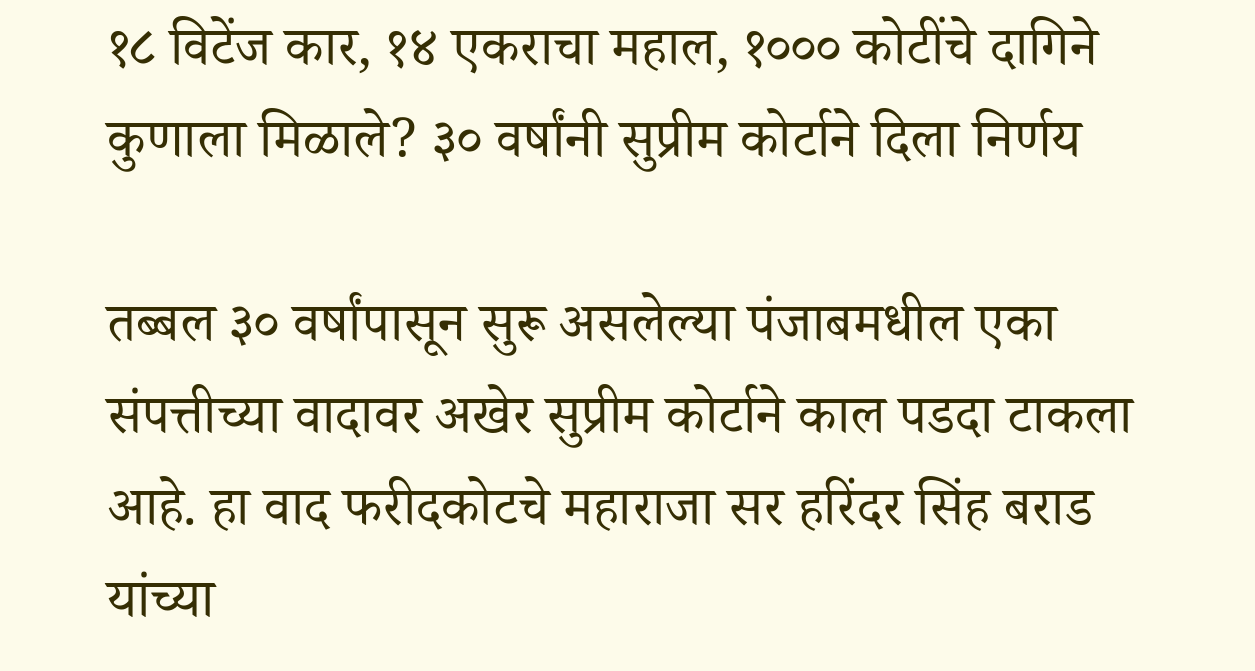१८ विटेंज कार, १४ एकराचा महाल, १००० कोटींचे दागिने कुणाला मिळाले? ३० वर्षांनी सुप्रीम कोर्टाने दिला निर्णय

तब्बल ३० वर्षांपासून सुरू असलेल्या पंजाबमधील एका संपत्तीच्या वादावर अखेर सुप्रीम कोर्टाने काल पडदा टाकला आहे. हा वाद फरीदकोटचे महाराजा सर हरिंदर सिंह बराड यांच्या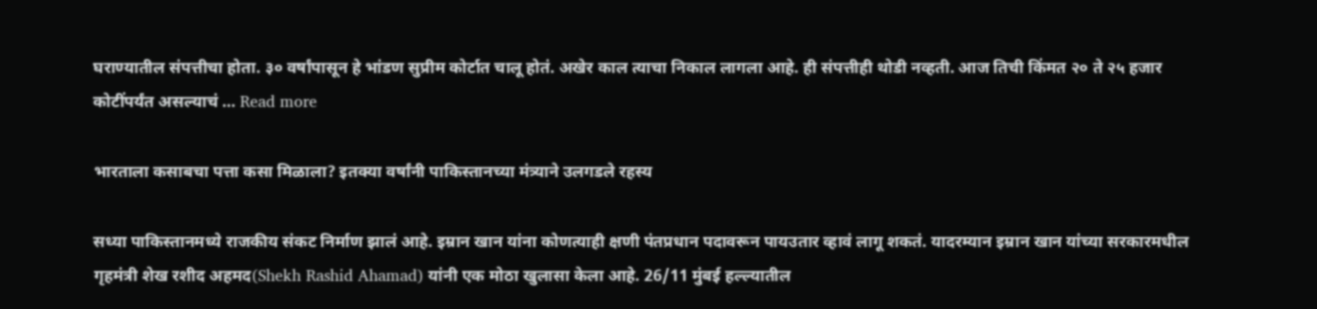घराण्यातील संपत्तीचा होता. ३० वर्षांपासून हे भांडण सुप्रीम कोर्टात चालू होतं. अखेर काल त्याचा निकाल लागला आहे. ही संपत्तीही थोडी नव्हती. आज तिची किंमत २० ते २५ हजार कोटींपर्यंत असल्याचं … Read more

भारताला कसाबचा पत्ता कसा मिळाला? इतक्या वर्षांनी पाकिस्तानच्या मंत्र्याने उलगडले रहस्य

सध्या पाकिस्तानमध्ये राजकीय संकट निर्माण झालं आहे. इम्रान खान यांना कोणत्याही क्षणी पंतप्रधान पदावरून पायउतार व्हावं लागू शकतं. यादरम्यान इम्रान खान यांच्या सरकारमधील गृहमंत्री शेख रशीद अहमद(Shekh Rashid Ahamad) यांनी एक मोठा खुलासा केला आहे. 26/11 मुंबई हल्ल्यातील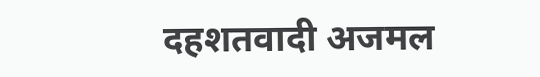दहशतवादी अजमल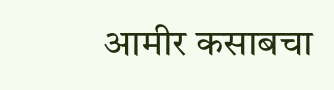आमीर कसाबचा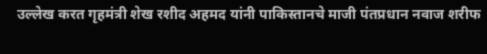उल्लेख करत गृहमंत्री शेख रशीद अहमद यांनी पाकिस्तानचे माजी पंतप्रधान नवाज शरीफ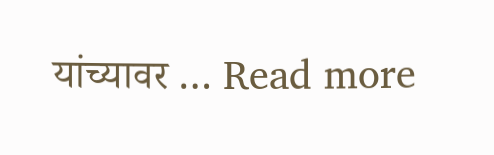यांच्यावर … Read more